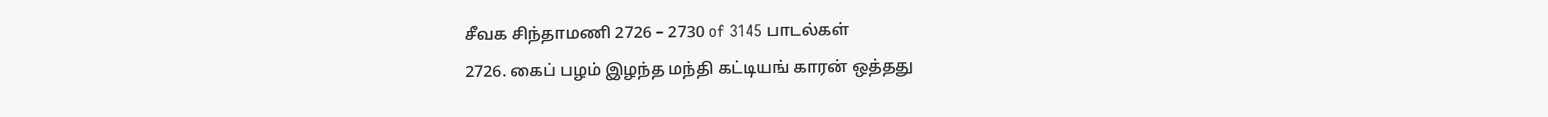சீவக சிந்தாமணி 2726 – 2730 of 3145 பாடல்கள்
2726. கைப் பழம் இழந்த மந்தி கட்டியங் காரன் ஒத்தது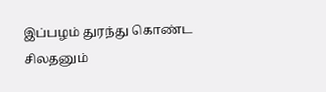இப்பழம் துரந்து கொண்ட சிலதனும்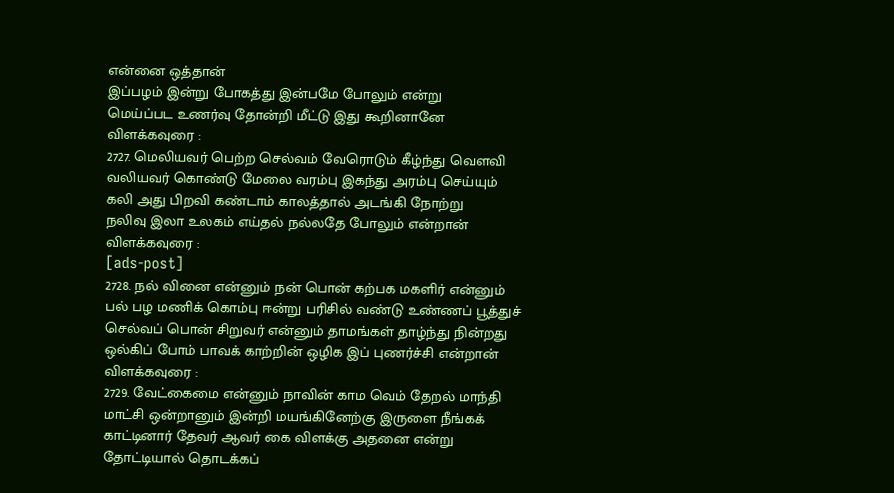என்னை ஒத்தான்
இப்பழம் இன்று போகத்து இன்பமே போலும் என்று
மெய்ப்பட உணர்வு தோன்றி மீட்டு இது கூறினானே
விளக்கவுரை :
2727. மெலியவர் பெற்ற செல்வம் வேரொடும் கீழ்ந்து வெளவி
வலியவர் கொண்டு மேலை வரம்பு இகந்து அரம்பு செய்யும்
கலி அது பிறவி கண்டாம் காலத்தால் அடங்கி நோற்று
நலிவு இலா உலகம் எய்தல் நல்லதே போலும் என்றான்
விளக்கவுரை :
[ads-post]
2728. நல் வினை என்னும் நன் பொன் கற்பக மகளிர் என்னும்
பல் பழ மணிக் கொம்பு ஈன்று பரிசில் வண்டு உண்ணப் பூத்துச்
செல்வப் பொன் சிறுவர் என்னும் தாமங்கள் தாழ்ந்து நின்றது
ஒல்கிப் போம் பாவக் காற்றின் ஒழிக இப் புணர்ச்சி என்றான்
விளக்கவுரை :
2729. வேட்கைமை என்னும் நாவின் காம வெம் தேறல் மாந்தி
மாட்சி ஒன்றானும் இன்றி மயங்கினேற்கு இருளை நீங்கக்
காட்டினார் தேவர் ஆவர் கை விளக்கு அதனை என்று
தோட்டியால் தொடக்கப்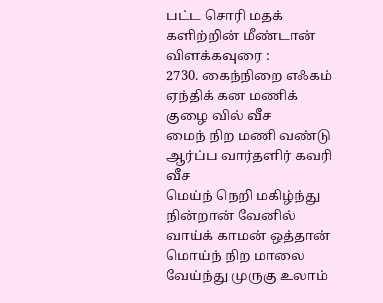பட்ட சொரி மதக் களிற்றின் மீண்டான்
விளக்கவுரை :
2730. கைந்நிறை எஃகம் ஏந்திக் கன மணிக் குழை வில் வீச
மைந் நிற மணி வண்டு ஆர்ப்ப வார்தளிர் கவரி வீச
மெய்ந் நெறி மகிழ்ந்து நின்றான் வேனில் வாய்க் காமன் ஒத்தான்
மொய்ந் நிற மாலை வேய்ந்து முருகு உலாம்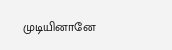முடியினானே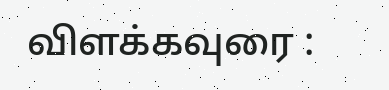விளக்கவுரை :